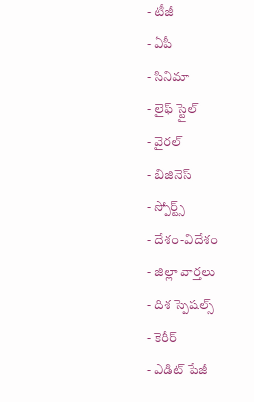- టీజీ
- ఏపీ
- సినిమా
- లైఫ్ స్టైల్
- వైరల్
- బిజినెస్
- స్పోర్ట్స్
- దేశం-విదేశం
- జిల్లా వార్తలు
- దిశ స్పెషల్స్
- కెరీర్
- ఎడిట్ పేజీ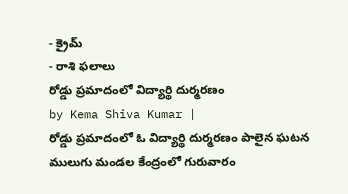- క్రైమ్
- రాశి ఫలాలు
రోడ్డు ప్రమాదంలో విద్యార్థి దుర్మరణం
by Kema Shiva Kumar |
రోడ్డు ప్రమాదంలో ఓ విద్యార్థి దుర్మరణం పాలైన ఘటన ములుగు మండల కేంద్రంలో గురువారం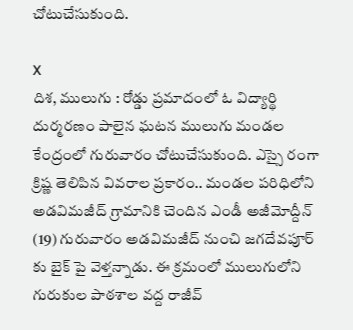చోటుచేసుకుంది.

X
దిశ, ములుగు : రోడ్డు ప్రమాదంలో ఓ విద్యార్థి దుర్మరణం పాలైన ఘటన ములుగు మండల కేంద్రంలో గురువారం చోటుచేసుకుంది. ఎస్సై రంగా క్రిష్ణ తెలిపిన వివరాల ప్రకారం.. మండల పరిధిలోని అడవిమజీద్ గ్రామానికి చెందిన ఎండీ అజీమోద్దీన్ (19) గురువారం అడవిమజీద్ నుంచి జగదేవపూర్ కు బైక్ పై వెళ్తన్నాడు. ఈ క్రమంలో ములుగులోని గురుకుల పాఠశాల వద్ద రాజీవ్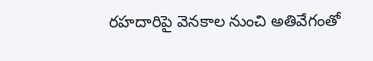రహదారిపై వెనకాల నుంచి అతివేగంతో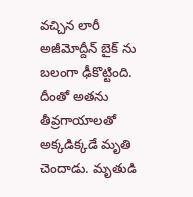వచ్చిన లారీ అజీమోద్దీన్ బైక్ ను బలంగా ఢీకొట్టింది. దీంతో అతను తీవ్రగాయాలతో అక్కడిక్కడే మృతి చెందాడు. మృతుడి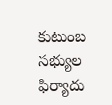కుటుంబ సభ్యుల ఫిర్యాదు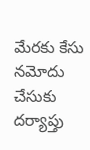మేరకు కేసు నమోదు చేసుకు దర్యాప్తు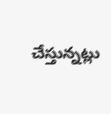చేస్తున్నట్లు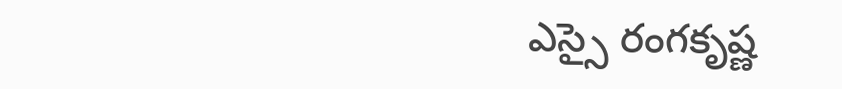ఎస్సై రంగకృష్ణ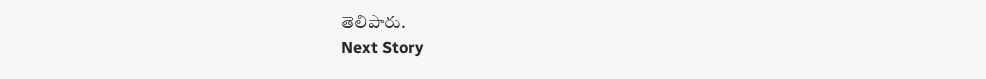తెలిపారు.
Next Story